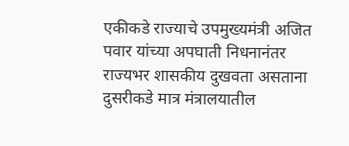एकीकडे राज्याचे उपमुख्यमंत्री अजित पवार यांच्या अपघाती निधनानंतर राज्यभर शासकीय दुखवता असताना दुसरीकडे मात्र मंत्रालयातील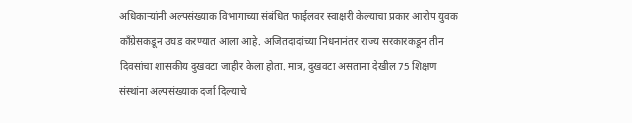अधिकाऱ्यांनी अल्पसंख्याक विभागाच्या संबंधित फाईलवर स्वाक्षरी केल्याचा प्रकार आरोप युवक काँग्रेसकडून उघड करण्यात आला आहे. अजितदादांच्या निधनानंतर राज्य सरकारकडून तीन दिवसांचा शासकीय दुखवटा जाहीर केला होता. मात्र, दुखवटा असताना देखील 75 शिक्षण संस्थांना अल्पसंख्याक दर्जा दिल्याचे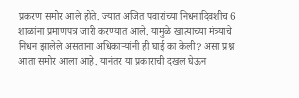प्रकरण समोर आले होते. ज्यात अजित पवारांच्या निधनादिवशीच 6 शाळांना प्रमाणपत्र जारी करण्यात आले. यामुळे खात्याच्या मंत्र्याचे निधन झालेले असताना अधिकाऱ्यांनी ही घाई का केली? असा प्रश्न आता समोर आला आहे. यानंतर या प्रकाराची दखल घेऊन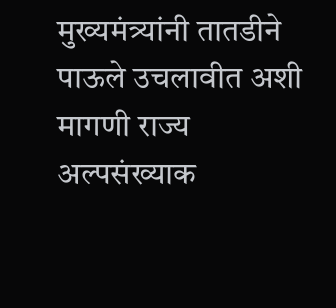मुख्यमंत्र्यांनी तातडीने पाऊले उचलावीत अशी मागणी राज्य अल्पसंख्याक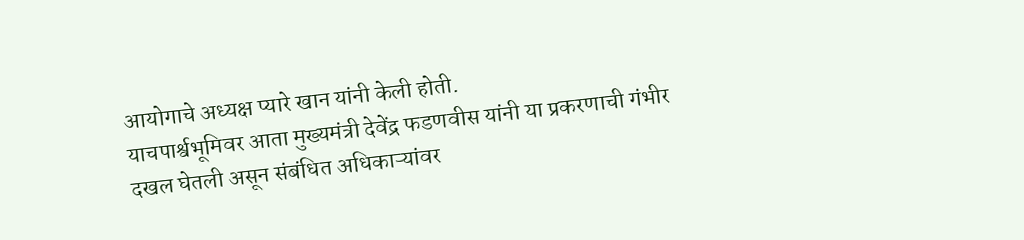आयोगाचे अध्यक्ष प्यारे खान यांनी केली होती.
याचपार्श्वभूमिवर आता मुख्यमंत्री देवेंद्र फडणवीस यांनी या प्रकरणाची गंभीर दखल घेतली असून संबंधित अधिकाऱ्यांवर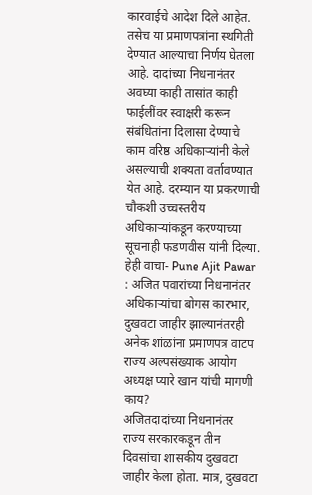कारवाईचे आदेश दिले आहेत. तसेच या प्रमाणपत्रांना स्थगिती देण्यात आल्याचा निर्णय घेतला आहे. दादांच्या निधनानंतर अवघ्या काही तासांत काही फाईलींवर स्वाक्षरी करून संबंधितांना दिलासा देण्याचे काम वरिष्ठ अधिकाऱ्यांनी केले असल्याची शक्यता वर्तावण्यात येत आहे. दरम्यान या प्रकरणाची चौकशी उच्चस्तरीय अधिकाऱ्यांकडून करण्याच्या सूचनाही फडणवीस यांनी दिल्या.
हेही वाचा- Pune Ajit Pawar : अजित पवारांच्या निधनानंतर अधिकाऱ्यांचा बोगस कारभार, दुखवटा जाहीर झाल्यानंतरही अनेक शांळांना प्रमाणपत्र वाटप
राज्य अल्पसंख्याक आयोग अध्यक्ष प्यारे खान यांची मागणी काय?
अजितदादांच्या निधनानंतर राज्य सरकारकडून तीन दिवसांचा शासकीय दुखवटा जाहीर केला होता. मात्र, दुखवटा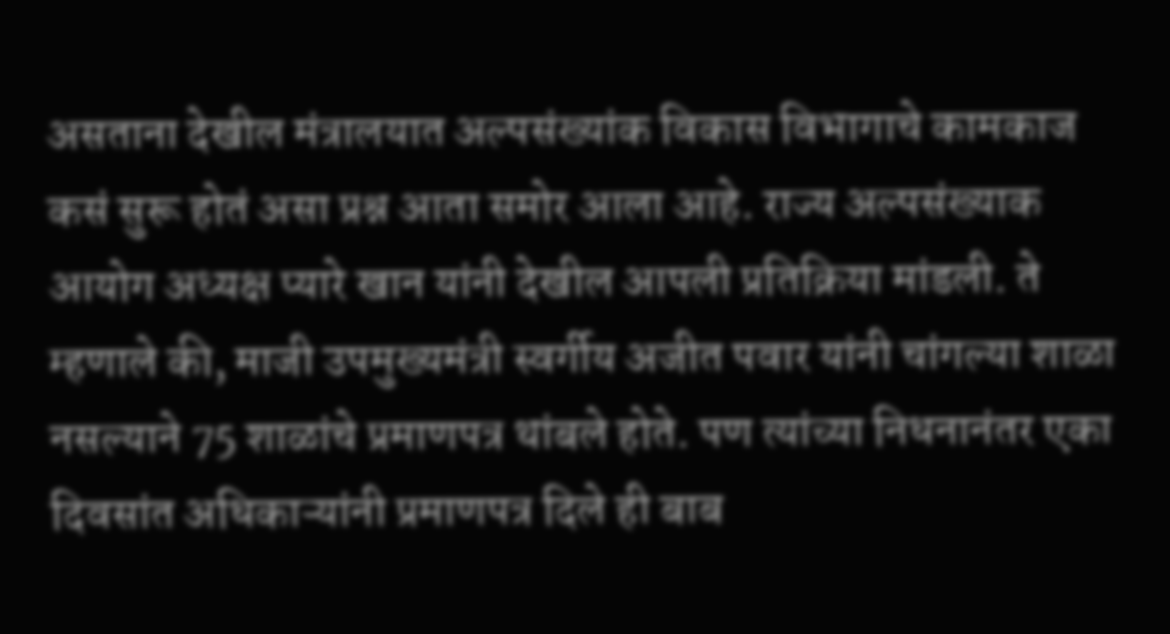असताना देखील मंत्रालयात अल्पसंख्यांक विकास विभागाचे कामकाज कसं सुरू होतं असा प्रश्न आता समोर आला आहे. राज्य अल्पसंख्याक आयोग अध्यक्ष प्यारे खान यांनी देखील आपली प्रतिक्रिया मांडली. ते म्हणाले की, माजी उपमुख्यमंत्री स्वर्गीय अजीत पवार यांनी चांगल्या शाळा नसल्याने 75 शाळांचे प्रमाणपत्र थांबले होते. पण त्यांच्या निधनानंतर एका दिवसांत अधिकाऱ्यांनी प्रमाणपत्र दिले ही बाब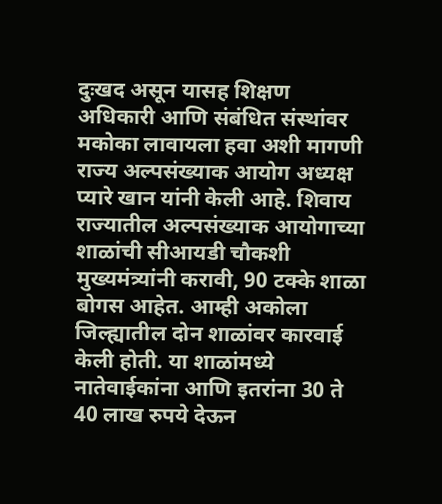दुःखद असून यासह शिक्षण अधिकारी आणि संबंधित संस्थांवर मकोका लावायला हवा अशी मागणी राज्य अल्पसंख्याक आयोग अध्यक्ष प्यारे खान यांनी केली आहे. शिवाय राज्यातील अल्पसंख्याक आयोगाच्या शाळांची सीआयडी चौकशी मुख्यमंत्र्यांनी करावी, 90 टक्के शाळा बोगस आहेत. आम्ही अकोला जिल्ह्यातील दोन शाळांवर कारवाई केली होती. या शाळांमध्ये नातेवाईकांना आणि इतरांना 30 ते 40 लाख रुपये देऊन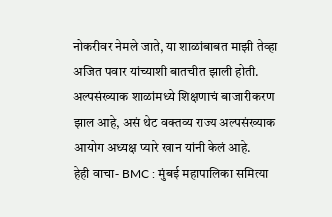नोकरीवर नेमले जाते, या शाळांबाबत माझी तेव्हा अजित पवार यांच्याशी बातचीत झाली होती. अल्पसंख्याक शाळांमध्ये शिक्षणाचं बाजारीकरण झाल आहे, असं थेट वक्तव्य राज्य अल्पसंख्याक आयोग अध्यक्ष प्यारे खान यांनी केलं आहे.
हेही वाचा- BMC : मुंबई महापालिका समित्या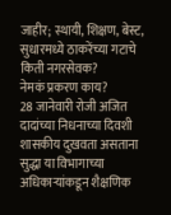जाहीर; स्थायी, शिक्षण, बेस्ट, सुधारमध्ये ठाकरेंच्या गटाचे किती नगरसेवक?
नेमकं प्रकरण काय?
28 जानेवारी रोजी अजित दादांच्या निधनाच्या दिवशी शासकीय दुखवता असताना सुद्धा या विभागाच्या अधिकाऱ्यांकडून शैक्षणिक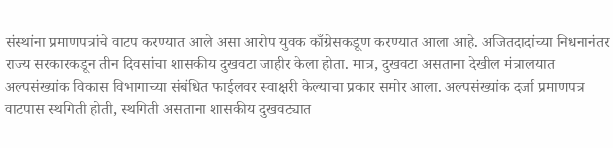संस्थांना प्रमाणपत्रांचे वाटप करण्यात आले असा आरोप युवक काँग्रेसकडूण करण्यात आला आहे. अजितदादांच्या निधनानंतर राज्य सरकारकडून तीन दिवसांचा शासकीय दुखवटा जाहीर केला होता. मात्र, दुखवटा असताना देखील मंत्रालयात अल्पसंख्यांक विकास विभागाच्या संबंधित फाईलवर स्वाक्षरी केल्याचा प्रकार समोर आला. अल्पसंख्यांक दर्जा प्रमाणपत्र वाटपास स्थगिती होती, स्थगिती असताना शासकीय दुखवट्यात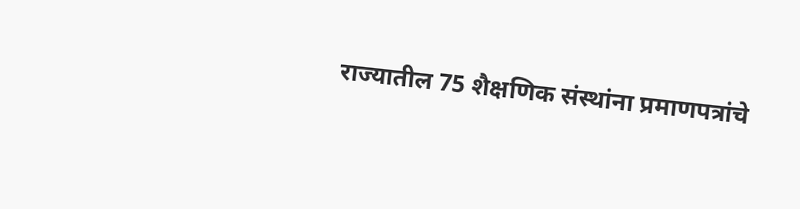राज्यातील 75 शैक्षणिक संस्थांना प्रमाणपत्रांचे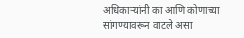अधिकाऱ्यांनी का आणि कोणाच्या सांगण्यावरून वाटले असा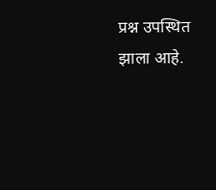प्रश्न उपस्थित झाला आहे.